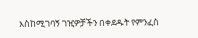እስከሚገባኝ ገዢዎቻችን በቀደዱት የምንፈስ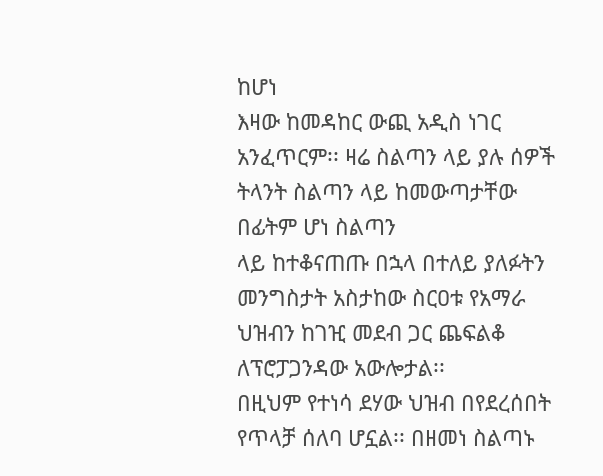ከሆነ
እዛው ከመዳከር ውጪ አዲስ ነገር አንፈጥርም፡፡ ዛሬ ስልጣን ላይ ያሉ ሰዎች ትላንት ስልጣን ላይ ከመውጣታቸው በፊትም ሆነ ስልጣን
ላይ ከተቆናጠጡ በኋላ በተለይ ያለፉትን መንግስታት አስታከው ስርዐቱ የአማራ ህዝብን ከገዢ መደብ ጋር ጨፍልቆ ለፕሮፓጋንዳው አውሎታል፡፡
በዚህም የተነሳ ደሃው ህዝብ በየደረሰበት የጥላቻ ሰለባ ሆኗል፡፡ በዘመነ ስልጣኑ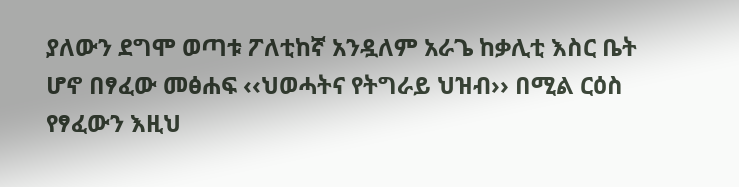ያለውን ደግሞ ወጣቱ ፖለቲከኛ አንዷለም አራጌ ከቃሊቲ እስር ቤት ሆኖ በፃፈው መፅሐፍ ‹‹ህወሓትና የትግራይ ህዝብ›› በሚል ርዕስ የፃፈውን እዚህ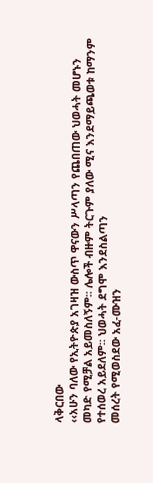ላቅርበው
‹‹አሁን ባለው የኢትዮጵያ አገዛዝ ውስጥ ዋናውን ሥላጣን የጨበጠው ህወሓት መሆኑን
መካድ የሚቻል አይመስለኝም፡፡ ሌሎች ብዙም ትርጉም ያለው ሚና እንደማይጫወቱ ከማንም የተሰወረ አይደለም፡፡ ህወሓት ደግሞ እንደስልጣን
መሰረት የሚወስደው አፈ-ሙዝን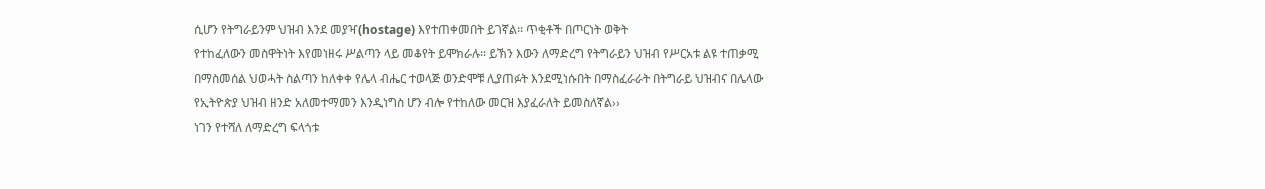ሲሆን የትግራይንም ህዝብ እንደ መያዣ(hostage) እየተጠቀመበት ይገኛል፡፡ ጥቂቶች በጦርነት ወቅት
የተከፈለውን መስዋትነት እየመነዘሩ ሥልጣን ላይ መቆየት ይሞክራሉ፡፡ ይኽን እውን ለማድረግ የትግራይን ህዝብ የሥርአቱ ልዩ ተጠቃሚ
በማስመሰል ህወሓት ስልጣን ከለቀቀ የሌላ ብሔር ተወላጅ ወንድሞቹ ሊያጠፉት እንደሚነሱበት በማስፈራራት በትግራይ ህዝብና በሌላው
የኢትዮጵያ ህዝብ ዘንድ አለመተማመን እንዲነግስ ሆን ብሎ የተከለው መርዝ እያፈራለት ይመስለኛል››
ነገን የተሻለ ለማድረግ ፍላጎቱ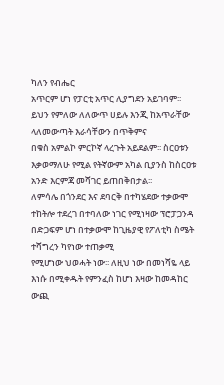ካለን የብሔር
አጥርም ሆነ የፓርቲ አጥር ሊያግደን አይገባም፡፡ ይህን የምለው ለለውጥ ሀይሉ እንጂ ከአጥራቸው ላለመውጣት እራሳቸውን በጥቅምና
በቁስ አምልኮ ምርኮኛ ላረጉት አይደልም፡፡ ስርዐቱን እቃወማለሁ የሚል የትኛውም አካል ቢያንስ ከስርዐቱ አንድ እርምጃ መሻገር ይጠበቅበታል፡፡
ለምሳሌ በጎንደር እና ደባርቅ በተካሄደው ተቃውሞ ተከትሎ ተደረገ በተባለው ነገር የሚነዛው ፕሮፓጋንዳ በድጋፍም ሆነ በተቃውሞ ከጊዜያዊ የፖለቲካ ስሜት ተሻግረን ካየነው ተጠቃሚ
የሚሆነው ህወሓት ነው፡፡ ለዚህ ነው በመነሻዬ ላይ እነሱ በሚቀዱት የምንፈስ ከሆነ እዛው ከመዳከር ውጪ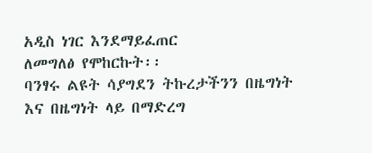አዲስ ነገር እንደማይፈጠር
ለመግለፅ የሞከርኩት፡፡
ባንፃሩ ልዩት ሳያግደን ትኩረታችንን በዜግነት
እና በዜግነት ላይ በማድረግ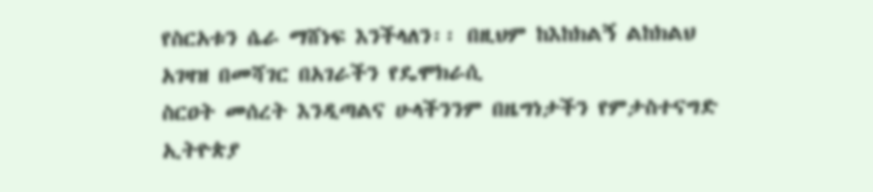የስርአቱን ሴራ ማሸነፍ እንችላለን፡፡ በዚህም ከእከክልኝ ልከክልህ አገዛዝ በመሻገር በአገራችን የዴሞክራሲ
ስርዐት መሰረት እንዲጣልና ሁላችንንም በዜግነታችን የምታስተናግድ
ኢትዮጵያ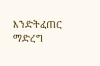እንድትፈጠር ማድረግ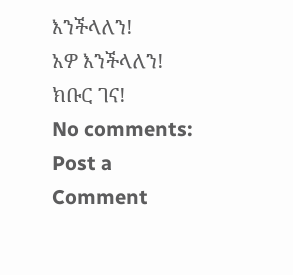እንችላለን!
አዎ እንችላለን!
ክቡር ገና!
No comments:
Post a Comment